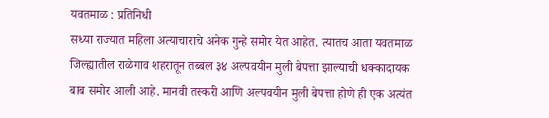यवतमाळ : प्रतिनिधी
सध्या राज्यात महिला अत्याचाराचे अनेक गुन्हे समोर येत आहेत. त्यातच आता यवतमाळ जिल्ह्यातील राळेगाव शहरातून तब्बल ३४ अल्पवयीन मुली बेपत्ता झाल्याची धक्कादायक बाब समोर आली आहे. मानवी तस्करी आणि अल्पवयीन मुली बेपत्ता होणे ही एक अत्यंत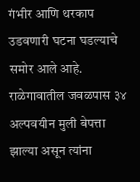गंभीर आणि थरकाप उडवणारी घटना घडल्याचे समोर आले आहे. राळेगावातील जवळपास ३४ अल्पवयीन मुली बेपत्ता झाल्या असून त्यांना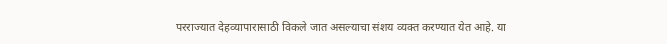परराज्यात देहव्यापारासाठी विकले जात असल्याचा संशय व्यक्त करण्यात येत आहे. या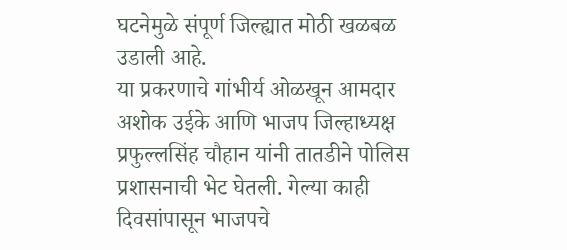घटनेमुळे संपूर्ण जिल्ह्यात मोठी खळबळ उडाली आहे.
या प्रकरणाचे गांभीर्य ओळखून आमदार अशोक उईके आणि भाजप जिल्हाध्यक्ष प्रफुल्लसिंह चौहान यांनी तातडीने पोलिस प्रशासनाची भेट घेतली. गेल्या काही दिवसांपासून भाजपचे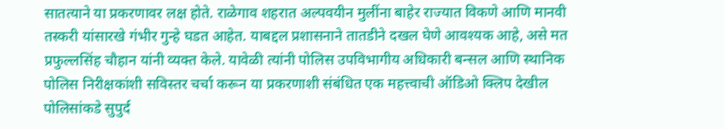सातत्याने या प्रकरणावर लक्ष होते. राळेगाव शहरात अल्पवयीन मुलींना बाहेर राज्यात विकणे आणि मानवी तस्करी यांसारखे गंभीर गुन्हे घडत आहेत. याबद्दल प्रशासनाने तातडीने दखल घेणे आवश्यक आहे, असे मत प्रफुल्लसिंह चौहान यांनी व्यक्त केले. यावेळी त्यांनी पोलिस उपविभागीय अधिकारी बन्सल आणि स्थानिक पोलिस निरीक्षकांशी सविस्तर चर्चा करून या प्रकरणाशी संबंधित एक महत्त्वाची ऑडिओ क्लिप देखील पोलिसांकडे सुपुर्द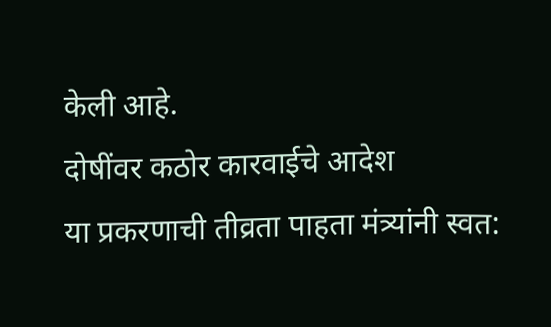केली आहे.
दोषींवर कठोर कारवाईचे आदेश
या प्रकरणाची तीव्रता पाहता मंत्र्यांनी स्वत: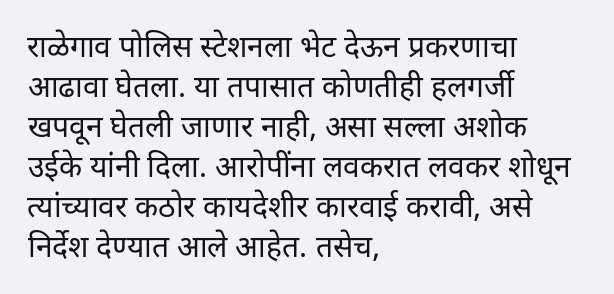राळेगाव पोलिस स्टेशनला भेट देऊन प्रकरणाचा आढावा घेतला. या तपासात कोणतीही हलगर्जी खपवून घेतली जाणार नाही, असा सल्ला अशोक उईके यांनी दिला. आरोपींना लवकरात लवकर शोधून त्यांच्यावर कठोर कायदेशीर कारवाई करावी, असे निर्देश देण्यात आले आहेत. तसेच,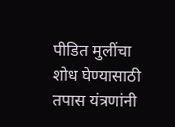पीडित मुलींचा शोध घेण्यासाठी तपास यंत्रणांनी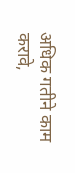अधिक गतीने काम करावे,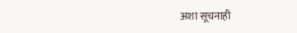अशा सूचनाही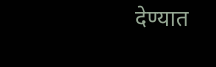देण्यात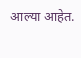आल्या आहेत.